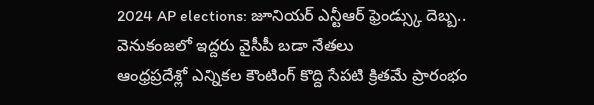2024 AP elections: జూనియర్ ఎన్టీఆర్ ఫ్రెండ్స్కు దెబ్బ.. వెనుకంజలో ఇద్దరు వైసీపీ బడా నేతలు
ఆంధ్రప్రదేశ్లో ఎన్నికల కౌంటింగ్ కొద్ది సేపటి క్రితమే ప్రారంభం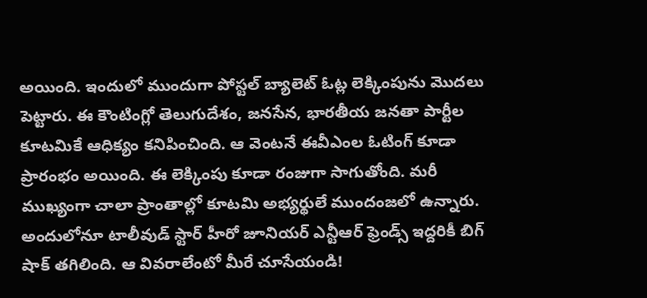అయింది. ఇందులో ముందుగా పోస్టల్ బ్యాలెట్ ఓట్ల లెక్కింపును మొదలు పెట్టారు. ఈ కౌంటింగ్లో తెలుగుదేశం, జనసేన, భారతీయ జనతా పార్టీల కూటమికే ఆధిక్యం కనిపించింది. ఆ వెంటనే ఈవీఎంల ఓటింగ్ కూడా ప్రారంభం అయింది. ఈ లెక్కింపు కూడా రంజుగా సాగుతోంది. మరీ ముఖ్యంగా చాలా ప్రాంతాల్లో కూటమి అభ్యర్థులే ముందంజలో ఉన్నారు. అందులోనూ టాలీవుడ్ స్టార్ హీరో జూనియర్ ఎన్టీఆర్ ఫ్రెండ్స్ ఇద్దరికీ బిగ్ షాక్ తగిలింది. ఆ వివరాలేంటో మీరే చూసేయండి!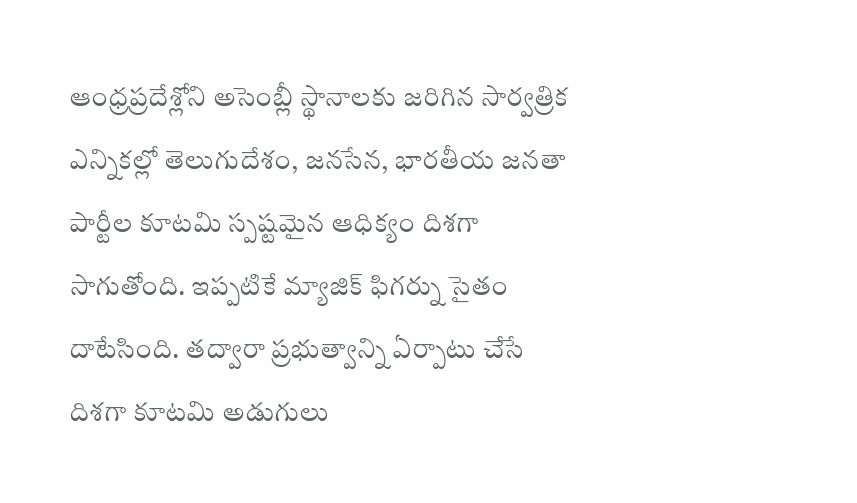ఆంధ్రప్రదేశ్లోని అసెంబ్లీ స్థానాలకు జరిగిన సార్వత్రిక ఎన్నికల్లో తెలుగుదేశం, జనసేన, భారతీయ జనతా పార్టీల కూటమి స్పష్టమైన ఆధిక్యం దిశగా సాగుతోంది. ఇప్పటికే మ్యాజిక్ ఫిగర్ను సైతం దాటేసింది. తద్వారా ప్రభుత్వాన్ని ఏర్పాటు చేసే దిశగా కూటమి అడుగులు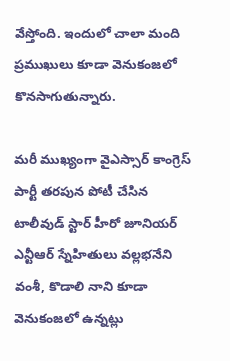వేస్తోంది. ఇందులో చాలా మంది ప్రముఖులు కూడా వెనుకంజలో కొనసాగుతున్నారు.

మరీ ముఖ్యంగా వైఎస్సార్ కాంగ్రెస్ పార్టీ తరపున పోటీ చేసిన టాలీవుడ్ స్టార్ హీరో జూనియర్ ఎన్టీఆర్ స్నేహితులు వల్లభనేని వంశీ, కొడాలి నాని కూడా వెనుకంజలో ఉన్నట్లు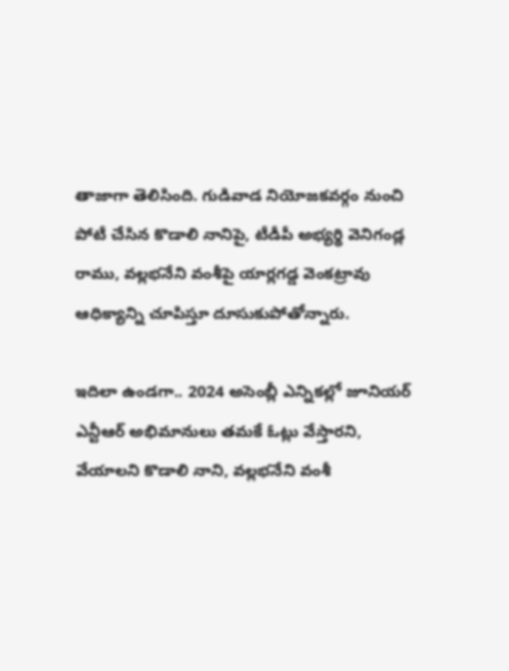తాజాగా తెలిసింది. గుడివాడ నియోజకవర్గం నుంచి పోటీ చేసిన కొడాలి నానిపై, టీడీపీ అభ్యర్థి వెనిగండ్ల రాము, వల్లభనేని వంశీపై యార్లగడ్డ వెంకట్రావు ఆధిక్యాన్ని చూపిస్తూ దూసుకుపోతోన్నారు.

ఇదిలా ఉండగా.. 2024 అసెంబ్లీ ఎన్నికల్లో జూనియర్ ఎన్టీఆర్ అభిమానులు తమకే ఓట్లు వేస్తారని, వేయాలని కొడాలి నాని, వల్లభనేని వంశీ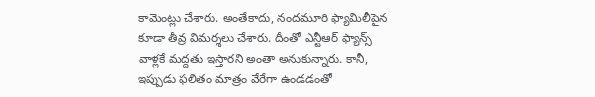కామెంట్లు చేశారు. అంతేకాదు, నందమూరి ఫ్యామిలీపైన కూడా తీవ్ర విమర్శలు చేశారు. దీంతో ఎన్టీఆర్ ఫ్యాన్స్ వాళ్లకే మద్దతు ఇస్తారని అంతా అనుకున్నారు. కానీ, ఇప్పుడు ఫలితం మాత్రం వేరేగా ఉండడంతో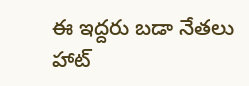ఈ ఇద్దరు బడా నేతలు హాట్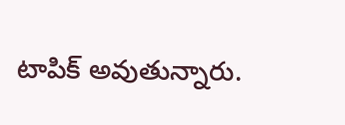టాపిక్ అవుతున్నారు.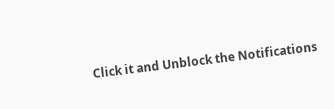Click it and Unblock the Notifications